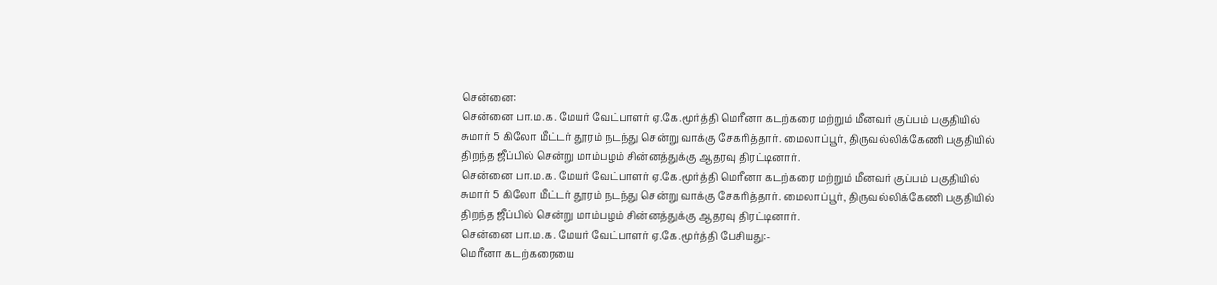சென்னை:
சென்னை பா.ம.க. மேயர் வேட்பாளர் ஏ.கே.மூர்த்தி மெரீனா கடற்கரை மற்றும் மீனவர் குப்பம் பகுதியில் சுமார் 5 கிலோ மீட்டர் தூரம் நடந்து சென்று வாக்கு சேகரித்தார். மைலாப்பூர், திருவல்லிக்கேணி பகுதியில் திறந்த ஜீப்பில் சென்று மாம்பழம் சின்னத்துக்கு ஆதரவு திரட்டினார்.
சென்னை பா.ம.க. மேயர் வேட்பாளர் ஏ.கே.மூர்த்தி மெரீனா கடற்கரை மற்றும் மீனவர் குப்பம் பகுதியில் சுமார் 5 கிலோ மீட்டர் தூரம் நடந்து சென்று வாக்கு சேகரித்தார். மைலாப்பூர், திருவல்லிக்கேணி பகுதியில் திறந்த ஜீப்பில் சென்று மாம்பழம் சின்னத்துக்கு ஆதரவு திரட்டினார்.
சென்னை பா.ம.க. மேயர் வேட்பாளர் ஏ.கே.மூர்த்தி பேசியது:-
மெரீனா கடற்கரையை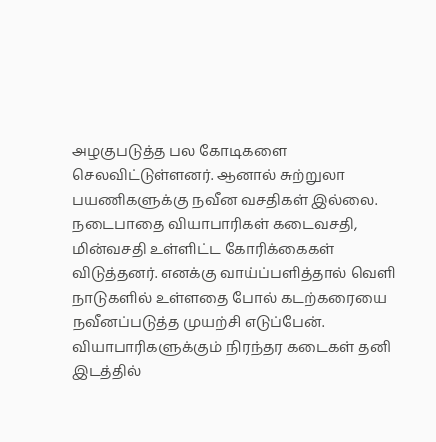அழகுபடுத்த பல கோடிகளை செலவிட்டுள்ளனர். ஆனால் சுற்றுலா பயணிகளுக்கு நவீன வசதிகள் இல்லை. நடைபாதை வியாபாரிகள் கடைவசதி, மின்வசதி உள்ளிட்ட கோரிக்கைகள் விடுத்தனர். எனக்கு வாய்ப்பளித்தால் வெளி நாடுகளில் உள்ளதை போல் கடற்கரையை நவீனப்படுத்த முயற்சி எடுப்பேன்.
வியாபாரிகளுக்கும் நிரந்தர கடைகள் தனி இடத்தில்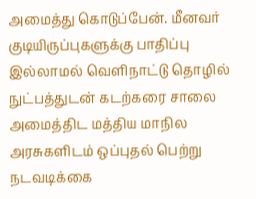அமைத்து கொடுப்பேன். மீனவர் குடியிருப்புகளுக்கு பாதிப்பு இல்லாமல் வெளிநாட்டு தொழில் நுட்பத்துடன் கடற்கரை சாலை அமைத்திட மத்திய மாநில அரசுகளிடம் ஒப்புதல் பெற்று நடவடிக்கை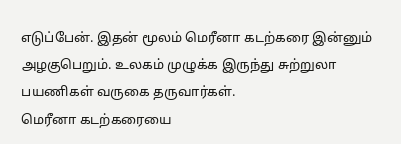எடுப்பேன். இதன் மூலம் மெரீனா கடற்கரை இன்னும் அழகுபெறும். உலகம் முழுக்க இருந்து சுற்றுலா பயணிகள் வருகை தருவார்கள்.
மெரீனா கடற்கரையை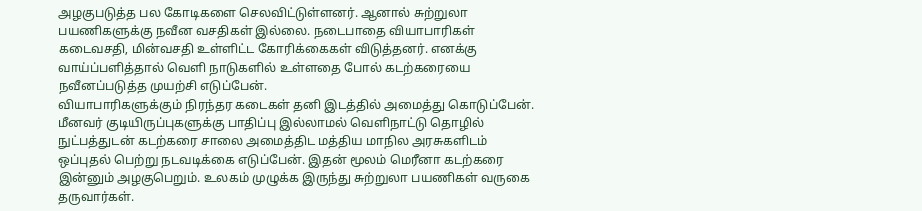அழகுபடுத்த பல கோடிகளை செலவிட்டுள்ளனர். ஆனால் சுற்றுலா பயணிகளுக்கு நவீன வசதிகள் இல்லை. நடைபாதை வியாபாரிகள் கடைவசதி, மின்வசதி உள்ளிட்ட கோரிக்கைகள் விடுத்தனர். எனக்கு வாய்ப்பளித்தால் வெளி நாடுகளில் உள்ளதை போல் கடற்கரையை நவீனப்படுத்த முயற்சி எடுப்பேன்.
வியாபாரிகளுக்கும் நிரந்தர கடைகள் தனி இடத்தில் அமைத்து கொடுப்பேன். மீனவர் குடியிருப்புகளுக்கு பாதிப்பு இல்லாமல் வெளிநாட்டு தொழில் நுட்பத்துடன் கடற்கரை சாலை அமைத்திட மத்திய மாநில அரசுகளிடம் ஒப்புதல் பெற்று நடவடிக்கை எடுப்பேன். இதன் மூலம் மெரீனா கடற்கரை இன்னும் அழகுபெறும். உலகம் முழுக்க இருந்து சுற்றுலா பயணிகள் வருகை தருவார்கள்.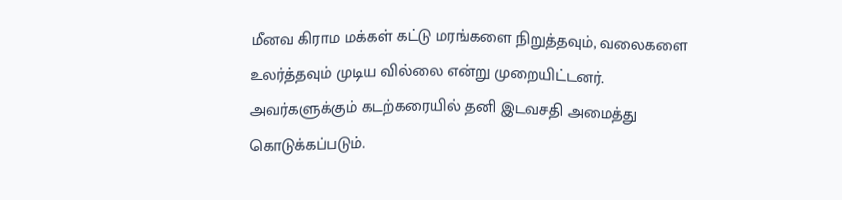மீனவ கிராம மக்கள் கட்டு மரங்களை நிறுத்தவும், வலைகளை உலர்த்தவும் முடிய வில்லை என்று முறையிட்டனர். அவர்களுக்கும் கடற்கரையில் தனி இடவசதி அமைத்து கொடுக்கப்படும்.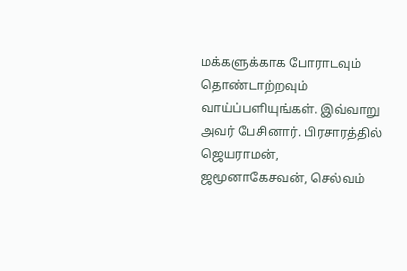மக்களுக்காக போராடவும் தொண்டாற்றவும் வாய்ப்பளியுங்கள். இவ்வாறு அவர் பேசினார். பிரசாரத்தில் ஜெயராமன், ஜமூனாகேசவன், செல்வம்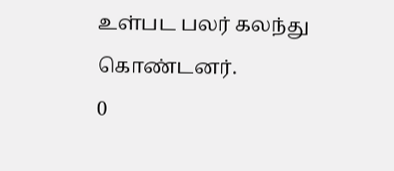உள்பட பலர் கலந்து கொண்டனர்.
0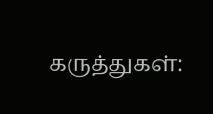கருத்துகள்: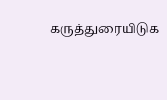கருத்துரையிடுக